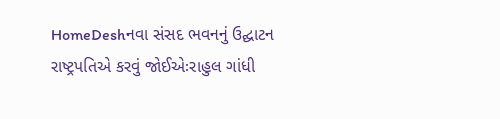HomeDeshનવા સંસદ ભવનનું ઉદ્ઘાટન રાષ્ટ્રપતિએ કરવું જોઈએઃરાહુલ ગાંધી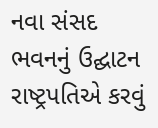નવા સંસદ ભવનનું ઉદ્ઘાટન રાષ્ટ્રપતિએ કરવું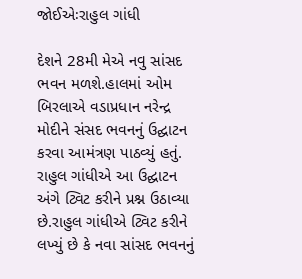જોઈએઃરાહુલ ગાંધી

દેશને 28મી મેએ નવુ સાંસદ ભવન મળશે.હાલમાં ઓમ બિરલાએ વડાપ્રધાન નરેન્દ્ર મોદીને સંસદ ભવનનું ઉદ્ઘાટન કરવા આમંત્રણ પાઠવ્યું હતું. રાહુલ ગાંધીએ આ ઉદ્ઘાટન અંગે ટ્વિટ કરીને પ્રશ્ન ઉઠાવ્યા છે.રાહુલ ગાંધીએ ટ્વિટ કરીને લખ્યું છે કે નવા સાંસદ ભવનનું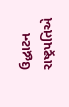ઉદ્ધાટન  રાષ્ટ્રપતિએ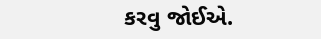કરવુ જોઈએ.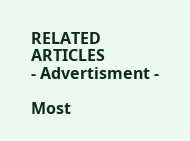RELATED ARTICLES
- Advertisment -

Most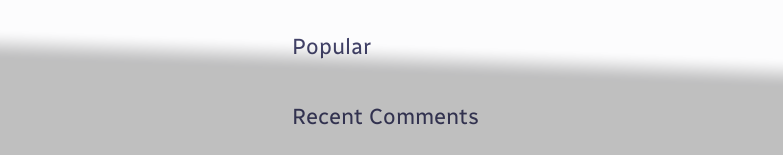Popular

Recent Comments